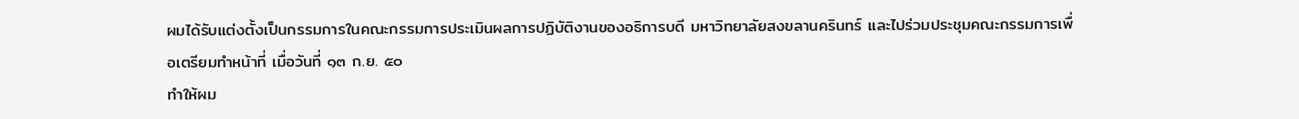ผมได้รับแต่งตั้งเป็นกรรมการในคณะกรรมการประเมินผลการปฏิบัติงานของอธิการบดี มหาวิทยาลัยสงขลานครินทร์ และไปร่วมประชุมคณะกรรมการเพื่อเตรียมทำหน้าที่ เมื่อวันที่ ๑๓ ก.ย. ๕๐
ทำให้ผม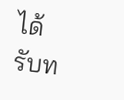ได้รับท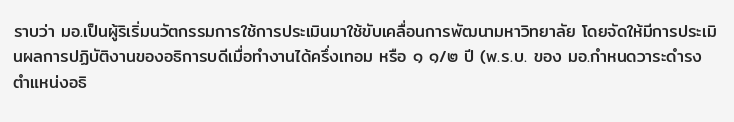ราบว่า มอ.เป็นผู้ริเริ่มนวัตกรรมการใช้การประเมินมาใช้ขับเคลื่อนการพัฒนามหาวิทยาลัย โดยจัดให้มีการประเมินผลการปฏิบัติงานของอธิการบดีเมื่อทำงานได้ครึ่งเทอม หรือ ๑ ๑/๒ ปี (พ.ร.บ. ของ มอ.กำหนดวาระดำรงตำแหน่งอธิ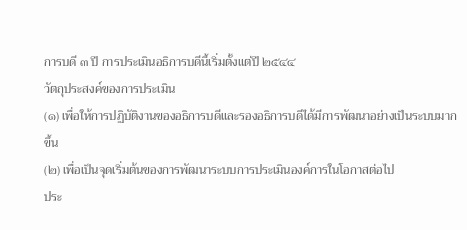การบดี ๓ ปี การประเมินอธิการบดีนี้เริ่มตั้งแต่ปี ๒๕๔๔
วัตถุประสงค์ของการประเมิน
(๑) เพื่อให้การปฏิบัติงานของอธิการบดีและรองอธิการบดีได้มีการพัฒนาอย่างเป็นระบบมากขึ้น
(๒) เพื่อเป็นจุดเริ่มต้นของการพัฒนาระบบการประเมินองค์การในโอกาสต่อไป
ประ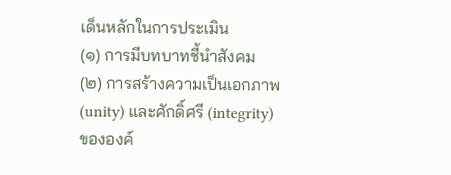เด็นหลักในการประเมิน
(๑) การมีบทบาทชี้นำสังคม
(๒) การสร้างความเป็นเอกภาพ (unity) และศักดิ์ศรี (integrity) ขององค์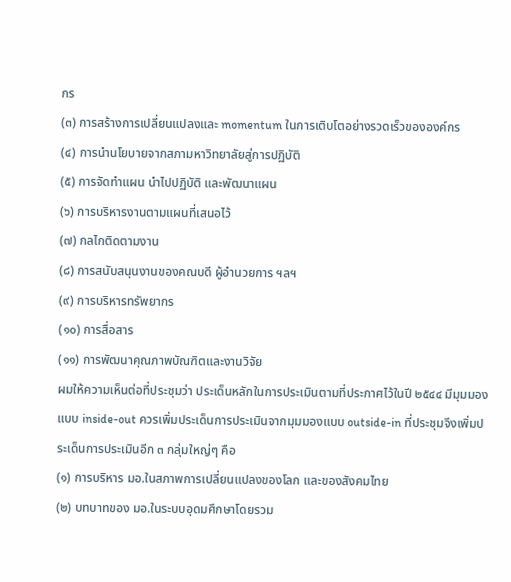กร
(๓) การสร้างการเปลี่ยนแปลงและ momentum ในการเติบโตอย่างรวดเร็วขององค์กร
(๔) การนำนโยบายจากสภามหาวิทยาลัยสู่การปฏิบัติ
(๕) การจัดทำแผน นำไปปฏิบัติ และพัฒนาแผน
(๖) การบริหารงานตามแผนที่เสนอไว้
(๗) กลไกติดตามงาน
(๘) การสนับสนุนงานของคณบดี ผู้อำนวยการ ฯลฯ
(๙) การบริหารทรัพยากร
(๑๐) การสื่อสาร
(๑๑) การพัฒนาคุณภาพบัณฑิตและงานวิจัย
ผมให้ความเห็นต่อที่ประชุมว่า ประเด็นหลักในการประเมินตามที่ประกาศไว้ในปี ๒๕๔๔ มีมุมมองแบบ inside-out ควรเพิ่มประเด็นการประเมินจากมุมมองแบบ outside-in ที่ประชุมจึงเพิ่มประเด็นการประเมินอีก ๓ กลุ่มใหญ่ๆ คือ
(๑) การบริหาร มอ.ในสภาพการเปลี่ยนแปลงของโลก และของสังคมไทย
(๒) บทบาทของ มอ.ในระบบอุดมศึกษาโดยรวม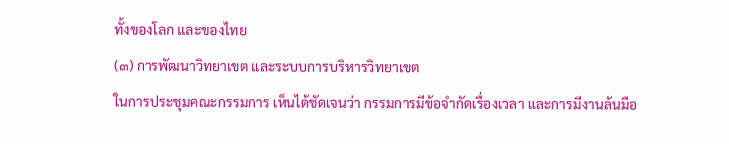ทั้งของโลก และของไทย
(๓) การพัฒนาวิทยาเขต และระบบการบริหารวิทยาเขต
ในการประชุมคณะกรรมการ เห็นได้ชัดเจนว่า กรรมการมีข้อจำกัดเรื่องเวลา และการมีงานล้นมือ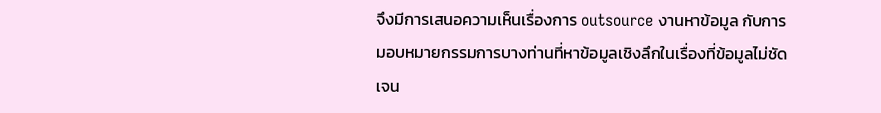จึงมีการเสนอความเห็นเรื่องการ outsource งานหาข้อมูล กับการมอบหมายกรรมการบางท่านที่หาข้อมูลเชิงลึกในเรื่องที่ข้อมูลไม่ชัดเจน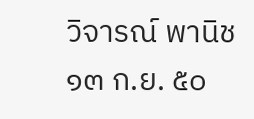วิจารณ์ พานิช
๑๓ ก.ย. ๕๐